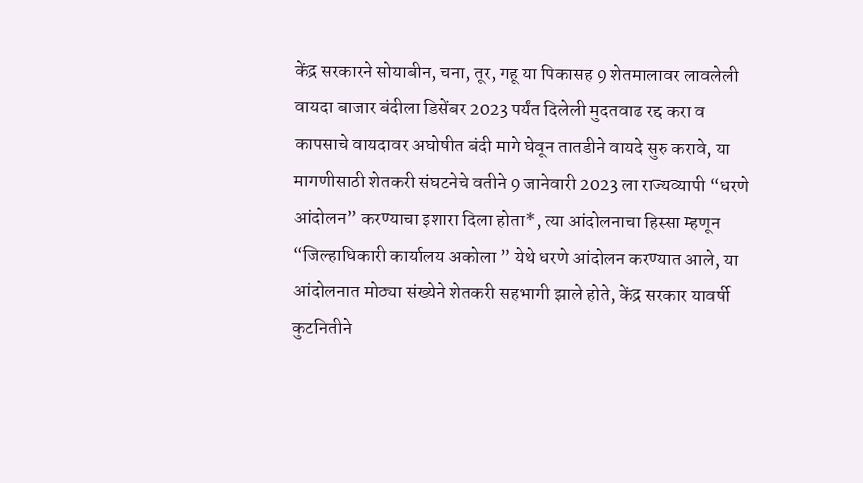केंद्र सरकारने सोयाबीन, चना, तूर, गहू या पिकासह 9 शेतमालावर लावलेली वायदा बाजार बंदीला डिसेंबर 2023 पर्यंत दिलेली मुदतवाढ रद्द करा व कापसाचे वायदावर अघोषीत बंदी मागे घेवून तातडीने वायदे सुरु करावे, या मागणीसाठी शेतकरी संघटनेचे वतीने 9 जानेवारी 2023 ला राज्यव्यापी “धरणे आंदोलन” करण्याचा इशारा दिला होता*, त्या आंदोलनाचा हिस्सा म्हणून “जिल्हाधिकारी कार्यालय अकोला ” येथे धरणे आंदोलन करण्यात आले, या आंदोलनात मोठ्या संख्येने शेतकरी सहभागी झाले होते, केंद्र सरकार यावर्षी कुटनितीने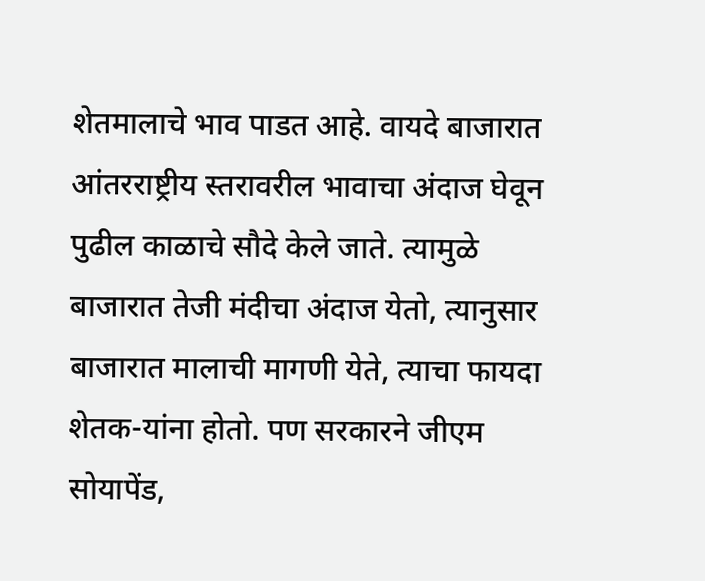शेतमालाचे भाव पाडत आहे. वायदे बाजारात आंतरराष्ट्रीय स्तरावरील भावाचा अंदाज घेवून पुढील काळाचे सौदे केले जाते. त्यामुळे बाजारात तेजी मंदीचा अंदाज येतो, त्यानुसार बाजारात मालाची मागणी येते, त्याचा फायदा शेतक-यांना होतो. पण सरकारने जीएम सोयापेंड,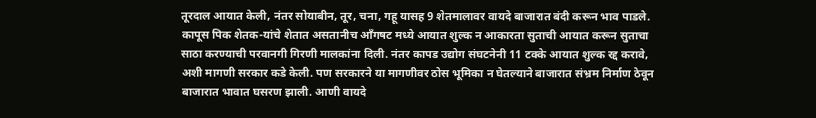तूरदाल आयात केली, नंतर सोयाबीन, तूर, चना, गहू यासह 9 शेतमालावर वायदे बाजारात बंदी करून भाव पाडले. कापूस पिक शेतक-यांचे शेतात असतानीच आँगषट मध्ये आयात शुल्क न आकारता सुताची आयात करून सुताचा साठा करण्याची परवानगी गिरणी मालकांना दिली. नंतर कापड उद्योग संघटनेनी 11 टक्के आयात शुल्क रद्द करावे, अशी मागणी सरकार कडे केली. पण सरकारने या मागणीवर ठोस भूमिका न घेतल्याने बाजारात संभ्रम निर्माण ठेवून बाजारात भावात घसरण झाली. आणी वायदे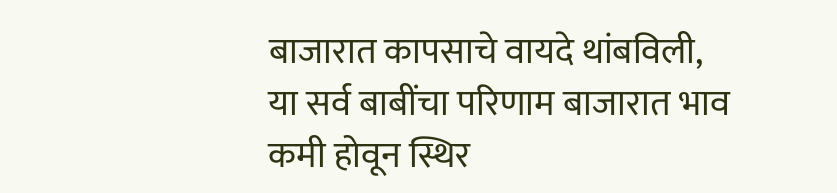बाजारात कापसाचे वायदे थांबविली, या सर्व बाबींचा परिणाम बाजारात भाव कमी होवून स्थिर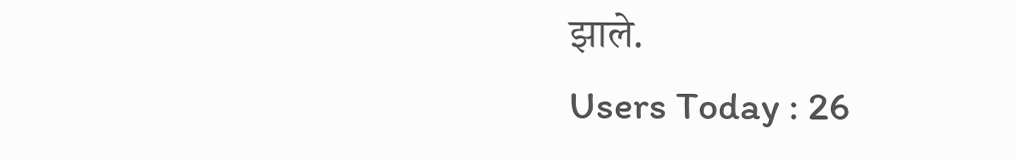झाले.
Users Today : 26